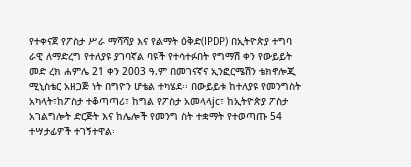የተቀናጀ የፖስታ ሥራ ማሻሻያ እና የልማት ዕቅድ(IPDP) በኢትዮጵያ ተግባ ራዊ ለማድረግ የተለያዩ ያገባኛል ባዩች የተሳተፉበት የግማሽ ቀን የውይይት መድ ረክ ሐምሌ 21 ቀን 2003 ዓ.ም በመገናኛና ኢንፎርሜሽን ቴክኖሎጂ ሚኒስቴር አዘጋጅ ነት በግዮን ሆቴል ተካሄደ፡፡ በውይይቱ ከተለያዩ የመንግስት አካላት፣ከፖስታ ተቆጣጣሪ፣ ከግል የፖስታ አመላላjc፣ ከኢትዮጵያ ፖስታ አገልግሎት ድርጅት እና ከሌሎች የመንግ ስት ተቋማት የተወጣጡ 54 ተሣታፊዎች ተገኝተዋል፡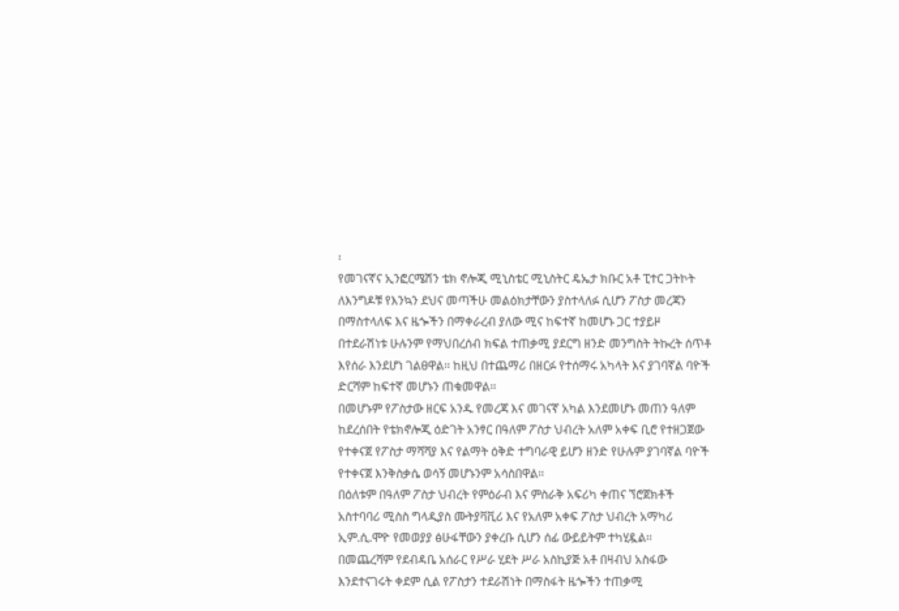፡
የመገናኛና ኢንፎርሜሽን ቴክ ኖሎጂ ሚኒስቴር ሚኒስትር ዴኤታ ክቡር አቶ ፒተር ጋትኮት ለእንግዶቹ የእንኳን ደህና መጣችሁ መልዕክታቸውን ያስተላለፉ ሲሆን ፖስታ መረጃን በማስተላለፍ እና ዜጐችን በማቀራረብ ያለው ሚና ከፍተኛ ከመሆኑ ጋር ተያይዞ በተደራሽነቱ ሁሉንም የማህበረሰብ ክፍል ተጠቃሚ ያደርግ ዘንድ መንግስት ትኩረት ሰጥቶ እየሰራ እንደሆነ ገልፀዋል፡፡ ከዚህ በተጨማሪ በዘርፉ የተሰማሩ አካላት እና ያገባኛል ባዮች ድርሻም ከፍተኛ መሆኑን ጠቁመዋል፡፡
በመሆኑም የፖስታው ዘርፍ አንዱ የመረጃ እና መገናኛ አካል እንደመሆኑ መጠን ዓለም ከደረሰበት የቴክኖሎጂ ዕድገት አንፃር በዓለም ፖስታ ህብረት አለም አቀፍ ቢሮ የተዘጋጀው የተቀናጀ የፖስታ ማሻሻያ እና የልማት ዕቅድ ተግባራዊ ይሆን ዘንድ የሁሉም ያገባኛል ባዮች የተቀናጀ እንቅስቃሴ ወሳኝ መሆኑንም አሳስበዋል፡፡
በዕለቱም በዓለም ፖስታ ህብረት የምዕራብ እና ምስራቅ አፍሪካ ቀጠና ኘሮጀክቶች አስተባባሪ ሚስስ ግላዲያስ ሙትያቫቪሪ እና የአለም አቀፍ ፖስታ ህብረት አማካሪ ኢም.ሲ.ሞዮ የመወያያ ፅሁፋቸውን ያቀረቡ ሲሆን ሰፊ ውይይትም ተካሂዷል፡፡
በመጨረሻም የደብዳቤ አሰራር የሥራ ሂደት ሥራ አስኪያጅ አቶ በዛብህ አስፋው እንደተናገሩት ቀደም ሲል የፖስታን ተደራሽነት በማስፋት ዜጐችን ተጠቃሚ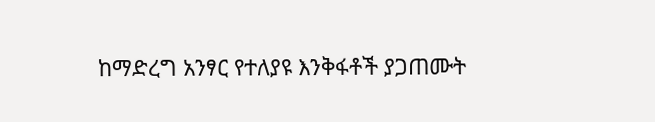ከማድረግ አንፃር የተለያዩ እንቅፋቶች ያጋጠሙት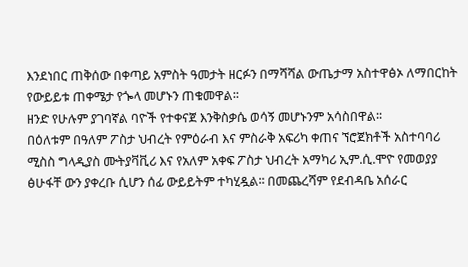እንደነበር ጠቅሰው በቀጣይ አምስት ዓመታት ዘርፉን በማሻሻል ውጤታማ አስተዋፅኦ ለማበርከት የውይይቱ ጠቀሜታ የጐላ መሆኑን ጠቁመዋል፡፡
ዘንድ የሁሉም ያገባኛል ባዮች የተቀናጀ እንቅስቃሴ ወሳኝ መሆኑንም አሳስበዋል፡፡
በዕለቱም በዓለም ፖስታ ህብረት የምዕራብ እና ምስራቅ አፍሪካ ቀጠና ኘሮጀክቶች አስተባባሪ ሚስስ ግላዲያስ ሙትያቫቪሪ እና የአለም አቀፍ ፖስታ ህብረት አማካሪ ኢም.ሲ.ሞዮ የመወያያ ፅሁፋቸ ውን ያቀረቡ ሲሆን ሰፊ ውይይትም ተካሂዷል፡፡ በመጨረሻም የደብዳቤ አሰራር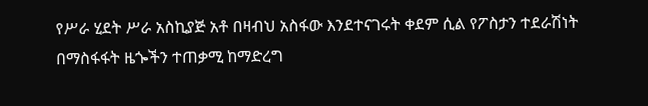የሥራ ሂደት ሥራ አስኪያጅ አቶ በዛብህ አስፋው እንደተናገሩት ቀደም ሲል የፖስታን ተደራሽነት በማስፋፋት ዜጐችን ተጠቃሚ ከማድረግ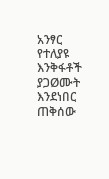አንፃር የተለያዩ እንቅፋቶች ያጋØሙት እንደነበር ጠቅሰው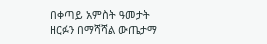በቀጣይ አምስት ዓመታት ዘርፉን በማሻሻል ውጤታማ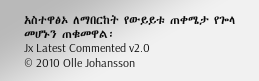አስተዋፅኦ ለማበርከት የውይይቱ ጠቀሜታ የጐላ መሆኑን ጠቁመዋል፡
Jx Latest Commented v2.0
© 2010 Olle Johansson